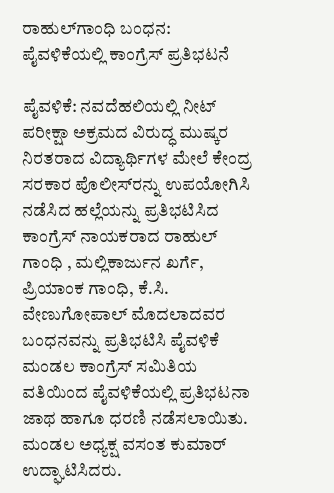ರಾಹುಲ್‌ಗಾಂಧಿ ಬಂಧನ: ಪೈವಳಿಕೆಯಲ್ಲಿ ಕಾಂಗ್ರೆಸ್ ಪ್ರತಿಭಟನೆ

ಪೈವಳಿಕೆ: ನವದೆಹಲಿಯಲ್ಲಿ ನೀಟ್ ಪರೀಕ್ಷಾ ಅಕ್ರಮದ ವಿರುದ್ಧ ಮುಷ್ಕರ ನಿರತರಾದ ವಿದ್ಯಾರ್ಥಿಗಳ ಮೇಲೆ ಕೇಂದ್ರ ಸರಕಾರ ಪೊಲೀಸ್‌ರನ್ನು ಉಪಯೋಗಿಸಿ ನಡೆಸಿದ ಹಲ್ಲೆಯನ್ನು ಪ್ರತಿಭಟಿಸಿದ ಕಾಂಗ್ರೆಸ್ ನಾಯಕರಾದ ರಾಹುಲ್ ಗಾಂಧಿ , ಮಲ್ಲಿಕಾರ್ಜುನ ಖರ್ಗೆ, ಪ್ರಿಯಾಂಕ ಗಾಂಧಿ, ಕೆ.ಸಿ. ವೇಣುಗೋಪಾಲ್ ಮೊದಲಾದವರ ಬಂಧನವನ್ನು ಪ್ರತಿಭಟಿಸಿ ಪೈವಳಿಕೆ ಮಂಡಲ ಕಾಂಗ್ರೆಸ್ ಸಮಿತಿಯ ವತಿಯಿಂದ ಪೈವಳಿಕೆಯಲ್ಲಿ ಪ್ರತಿಭಟನಾ ಜಾಥ ಹಾಗೂ ಧರಣಿ ನಡೆಸಲಾಯಿತು. ಮಂಡಲ ಅಧ್ಯಕ್ಷ ವಸಂತ ಕುಮಾರ್ ಉದ್ಘಾಟಿಸಿದರು.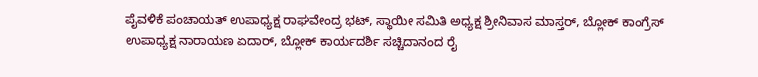ಪೈವಳಿಕೆ ಪಂಚಾಯತ್ ಉಪಾಧ್ಯಕ್ಷ ರಾಘವೇಂದ್ರ ಭಟ್, ಸ್ಥಾಯೀ ಸಮಿತಿ ಅಧ್ಯಕ್ಷ ಶ್ರೀನಿವಾಸ ಮಾಸ್ತರ್, ಬ್ಲೋಕ್ ಕಾಂಗ್ರೆಸ್ ಉಪಾಧ್ಯಕ್ಷ ನಾರಾಯಣ ಏದಾರ್, ಬ್ಲೋಕ್ ಕಾರ್ಯದರ್ಶಿ ಸಚ್ಚಿದಾನಂದ ರೈ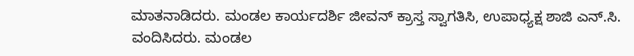ಮಾತನಾಡಿದರು. ಮಂಡಲ ಕಾರ್ಯದರ್ಶಿ ಜೀವನ್ ಕ್ರಾಸ್ತ ಸ್ವಾಗತಿಸಿ, ಉಪಾಧ್ಯಕ್ಷ ಶಾಜಿ ಎನ್.ಸಿ. ವಂದಿಸಿದರು. ಮಂಡಲ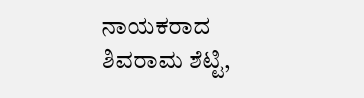ನಾಯಕರಾದ ಶಿವರಾಮ ಶೆಟ್ಟಿ,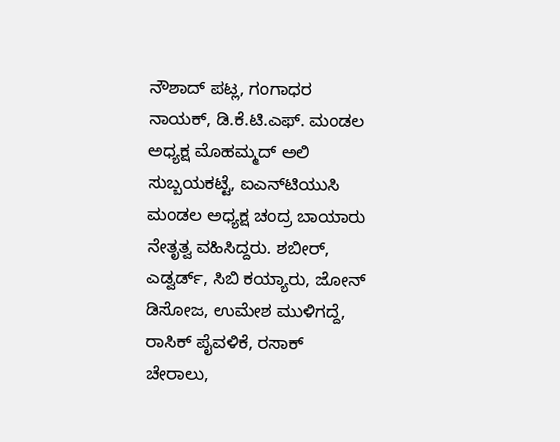ನೌಶಾದ್ ಪಟ್ಲ, ಗಂಗಾಧರ ನಾಯಕ್, ಡಿ.ಕೆ.ಟಿ.ಎಫ್. ಮಂಡಲ ಅಧ್ಯಕ್ಷ ಮೊಹಮ್ಮದ್ ಅಲಿ ಸುಬ್ಬಯಕಟ್ಟೆ, ಐಎನ್‌ಟಿಯುಸಿ ಮಂಡಲ ಅಧ್ಯಕ್ಷ ಚಂದ್ರ ಬಾಯಾರು ನೇತೃತ್ವ ವಹಿಸಿದ್ದರು. ಶಬೀರ್, ಎಡ್ವರ್ಡ್, ಸಿಬಿ ಕಯ್ಯಾರು, ಜೋನ್ ಡಿಸೋಜ, ಉಮೇಶ ಮುಳಿಗದ್ದೆ, ರಾಸಿಕ್ ಪೈವಳಿಕೆ, ರಸಾಕ್ ಚೇರಾಲು,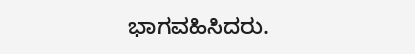ಭಾಗವಹಿಸಿದರು.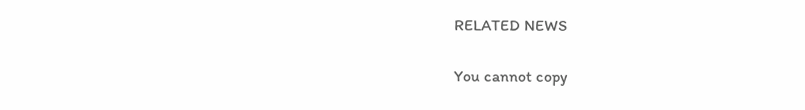RELATED NEWS

You cannot copy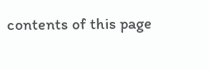contents of this page